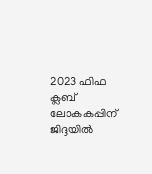2023 ഫിഫ ക്ലബ് ലോകകപ്പിന് ജിദ്ദയില്‍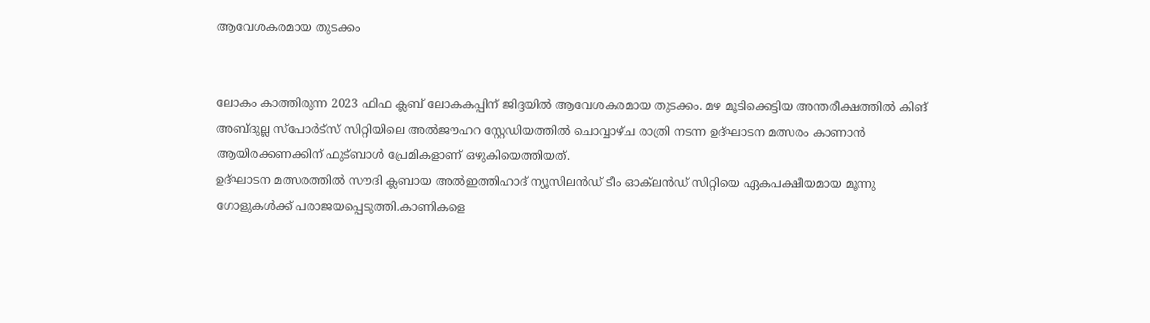ആവേശകരമായ തുടക്കം


ലോകം കാത്തിരുന്ന 2023 ഫിഫ ക്ലബ് ലോകകപ്പിന് ജിദ്ദയില്‍ ആവേശകരമായ തുടക്കം. മഴ മൂടിക്കെട്ടിയ അന്തരീക്ഷത്തില്‍ കിങ് അബ്ദുല്ല സ്പോര്‍ട്സ് സിറ്റിയിലെ അല്‍ജൗഹറ സ്റ്റേഡിയത്തില്‍ ചൊവ്വാഴ്ച രാത്രി നടന്ന ഉദ്ഘാടന മത്സരം കാണാൻ ആയിരക്കണക്കിന് ഫുട്ബാള്‍ പ്രേമികളാണ് ഒഴുകിയെത്തിയത്.
ഉദ്ഘാടന മത്സരത്തില്‍ സൗദി ക്ലബായ അല്‍ഇത്തിഹാദ് ന്യൂസിലൻഡ് ടീം ഓക്‌ലൻഡ് സിറ്റിയെ ഏകപക്ഷീയമായ മൂന്നു ഗോളുകള്‍ക്ക് പരാജയപ്പെടുത്തി.കാണികളെ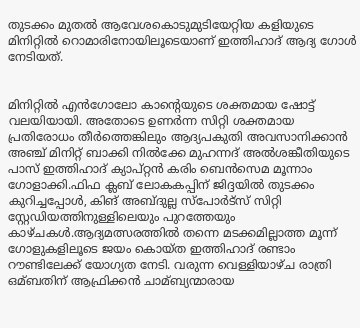തുടക്കം മുതല്‍ ആവേശകൊടുമുടിയേറ്റിയ കളിയുടെ മിനിറ്റില്‍ റൊമാരിനോയിലൂടെയാണ് ഇത്തിഹാദ് ആദ്യ ഗോള്‍ നേടിയത്.


മിനിറ്റില്‍ എൻഗോലോ കാന്‍റെയുടെ ശക്തമായ ഷോട്ട് വലയിയായി. അതോടെ ഉണര്‍ന്ന സിറ്റി ശക്തമായ പ്രതിരോധം തീര്‍ത്തെങ്കിലും ആദ്യപകുതി അവസാനിക്കാൻ അഞ്ച് മിനിറ്റ് ബാക്കി നില്‍ക്കേ മുഹന്നദ് അല്‍ശങ്കീതിയുടെ പാസ് ഇത്തിഹാദ് ക്യാപ്റ്റൻ കരിം ബെൻസെമ മൂന്നാം ഗോളാക്കി.ഫിഫ ക്ലബ് ലോകകപ്പിന് ജിദ്ദയില്‍ തുടക്കം കുറിച്ചപ്പോള്‍, കിങ് അബ്ദുല്ല സ്പോര്‍ട്സ് സിറ്റി സ്റ്റേഡിയത്തിനുള്ളിലെയും പുറത്തേയും കാഴ്ചകള്‍.ആദ്യമത്സരത്തില്‍ തന്നെ മടക്കമില്ലാത്ത മൂന്ന് ഗോളുകളിലൂടെ ജയം കൊയ്ത ഇത്തിഹാദ് രണ്ടാം റൗണ്ടിലേക്ക് യോഗ്യത നേടി. വരുന്ന വെള്ളിയാഴ്ച രാത്രി ഒമ്ബതിന് ആഫ്രിക്കൻ ചാമ്ബ്യന്മാരായ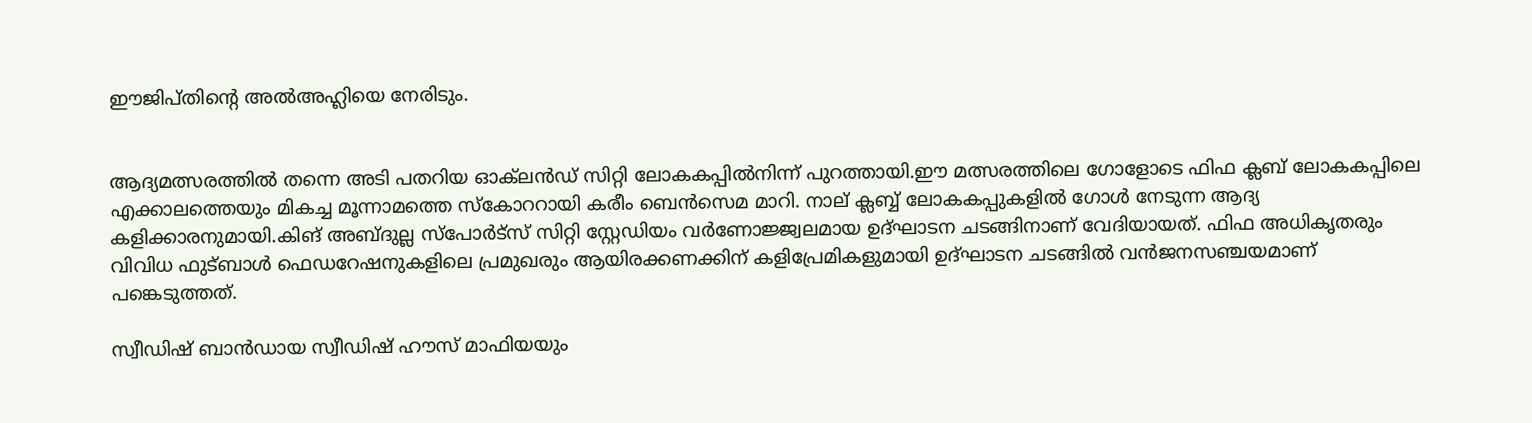ഈജിപ്തിന്‍റെ അല്‍അഹ്ലിയെ നേരിടും.


ആദ്യമത്സരത്തില്‍ തന്നെ അടി പതറിയ ഓക്‌ലൻഡ് സിറ്റി ലോകകപ്പില്‍നിന്ന് പുറത്തായി.ഈ മത്സരത്തിലെ ഗോളോടെ ഫിഫ ക്ലബ് ലോകകപ്പിലെ എക്കാലത്തെയും മികച്ച മൂന്നാമത്തെ സ്കോററായി കരീം ബെൻസെമ മാറി. നാല് ക്ലബ്ബ് ലോകകപ്പുകളില്‍ ഗോള്‍ നേടുന്ന ആദ്യ കളിക്കാരനുമായി.കിങ് അബ്ദുല്ല സ്‌പോര്‍ട്‌സ് സിറ്റി സ്റ്റേഡിയം വര്‍ണോജ്ജ്വലമായ ഉദ്ഘാടന ചടങ്ങിനാണ് വേദിയായത്. ഫിഫ അധികൃതരും വിവിധ ഫുട്ബാള്‍ ഫെഡറേഷനുകളിലെ പ്രമുഖരും ആയിരക്കണക്കിന് കളിപ്രേമികളുമായി ഉദ്ഘാടന ചടങ്ങില്‍ വൻജനസഞ്ചയമാണ് പങ്കെടുത്തത്.

സ്വീഡിഷ് ബാൻഡായ സ്വീഡിഷ് ഹൗസ് മാഫിയയും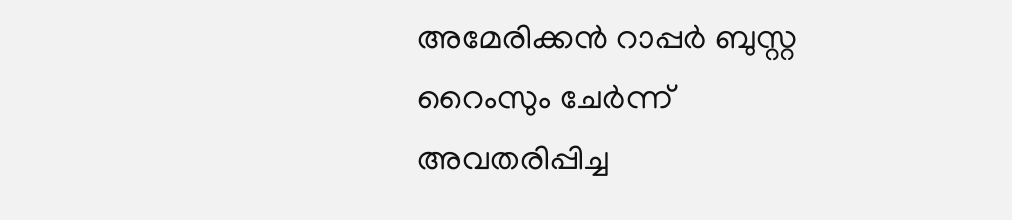അമേരിക്കൻ റാപ്പര്‍ ബുസ്റ്റ റൈംസും ചേര്‍ന്ന് അവതരിപ്പിച്ച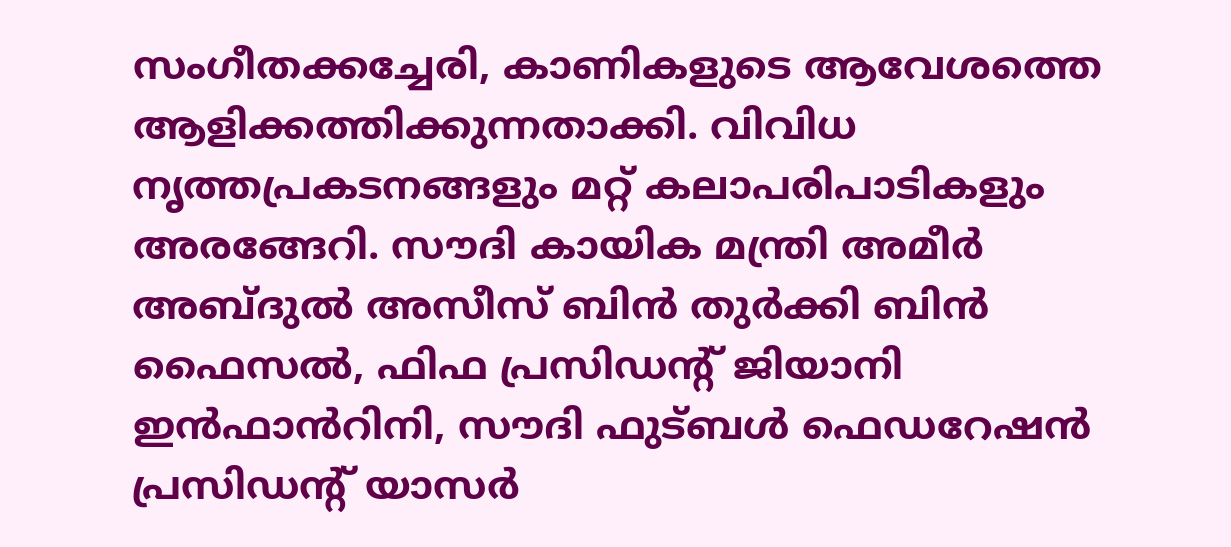സംഗീതക്കച്ചേരി, കാണികളുടെ ആവേശത്തെ ആളിക്കത്തിക്കുന്നതാക്കി. വിവിധ നൃത്തപ്രകടനങ്ങളും മറ്റ് കലാപരിപാടികളും അരങ്ങേറി. സൗദി കായിക മന്ത്രി അമീര്‍ അബ്ദുല്‍ അസീസ് ബിൻ തുര്‍ക്കി ബിൻ ഫൈസല്‍, ഫിഫ പ്രസിഡന്‍റ് ജിയാനി ഇൻഫാൻറിനി, സൗദി ഫുട്ബള്‍ ഫെഡറേഷൻ പ്രസിഡന്‍റ് യാസര്‍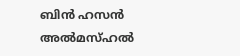ബിൻ ഹസൻ അല്‍മസ്ഹല്‍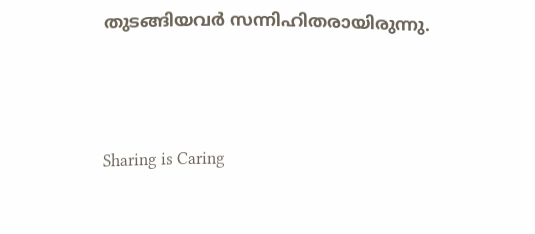തുടങ്ങിയവര്‍ സന്നിഹിതരായിരുന്നു.



Sharing is Caring